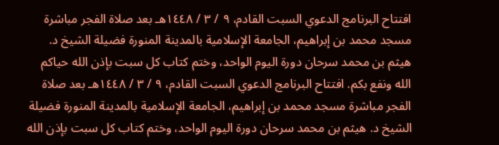افتتاح البرنامج الدعوي السبت القادم، ٩ / ٣ / ١٤٤٨هـ بعد صلاة الفجر مباشرة مسجد محمد بن إبراهيم، الجامعة الإسلامية بالمدينة المنورة فضيلة الشيخ د. هيثم بن محمد سرحان دورة اليوم الواحد، وختم كتاب كل سبت بإذن الله حياكم الله ونفع بكم. افتتاح البرنامج الدعوي السبت القادم، ٩ / ٣ / ١٤٤٨هـ بعد صلاة الفجر مباشرة مسجد محمد بن إبراهيم، الجامعة الإسلامية بالمدينة المنورة فضيلة الشيخ د. هيثم بن محمد سرحان دورة اليوم الواحد، وختم كتاب كل سبت بإذن الله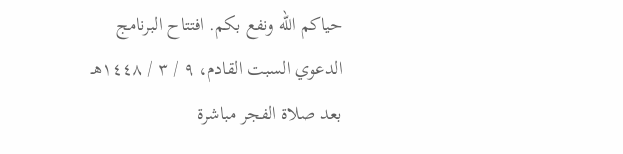حياكم الله ونفع بكم. افتتاح البرنامج الدعوي السبت القادم، ٩ / ٣ / ١٤٤٨هـ بعد صلاة الفجر مباشرة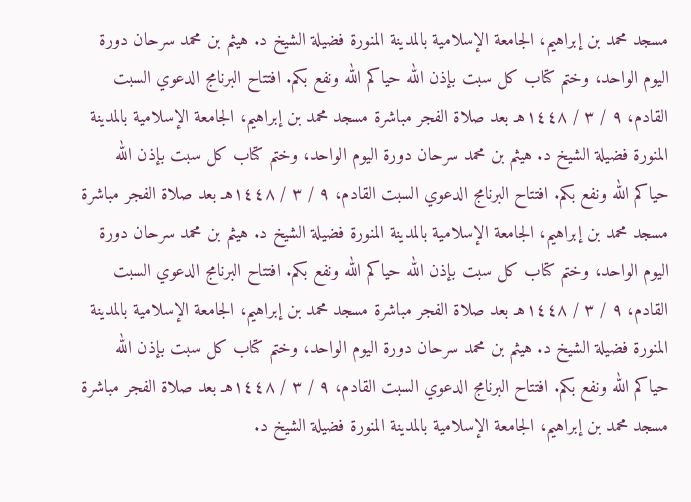مسجد محمد بن إبراهيم، الجامعة الإسلامية بالمدينة المنورة فضيلة الشيخ د. هيثم بن محمد سرحان دورة اليوم الواحد، وختم كتاب كل سبت بإذن الله حياكم الله ونفع بكم. افتتاح البرنامج الدعوي السبت القادم، ٩ / ٣ / ١٤٤٨هـ بعد صلاة الفجر مباشرة مسجد محمد بن إبراهيم، الجامعة الإسلامية بالمدينة المنورة فضيلة الشيخ د. هيثم بن محمد سرحان دورة اليوم الواحد، وختم كتاب كل سبت بإذن الله حياكم الله ونفع بكم. افتتاح البرنامج الدعوي السبت القادم، ٩ / ٣ / ١٤٤٨هـ بعد صلاة الفجر مباشرة مسجد محمد بن إبراهيم، الجامعة الإسلامية بالمدينة المنورة فضيلة الشيخ د. هيثم بن محمد سرحان دورة اليوم الواحد، وختم كتاب كل سبت بإذن الله حياكم الله ونفع بكم. افتتاح البرنامج الدعوي السبت القادم، ٩ / ٣ / ١٤٤٨هـ بعد صلاة الفجر مباشرة مسجد محمد بن إبراهيم، الجامعة الإسلامية بالمدينة المنورة فضيلة الشيخ د. هيثم بن محمد سرحان دورة اليوم الواحد، وختم كتاب كل سبت بإذن الله حياكم الله ونفع بكم. افتتاح البرنامج الدعوي السبت القادم، ٩ / ٣ / ١٤٤٨هـ بعد صلاة الفجر مباشرة مسجد محمد بن إبراهيم، الجامعة الإسلامية بالمدينة المنورة فضيلة الشيخ د.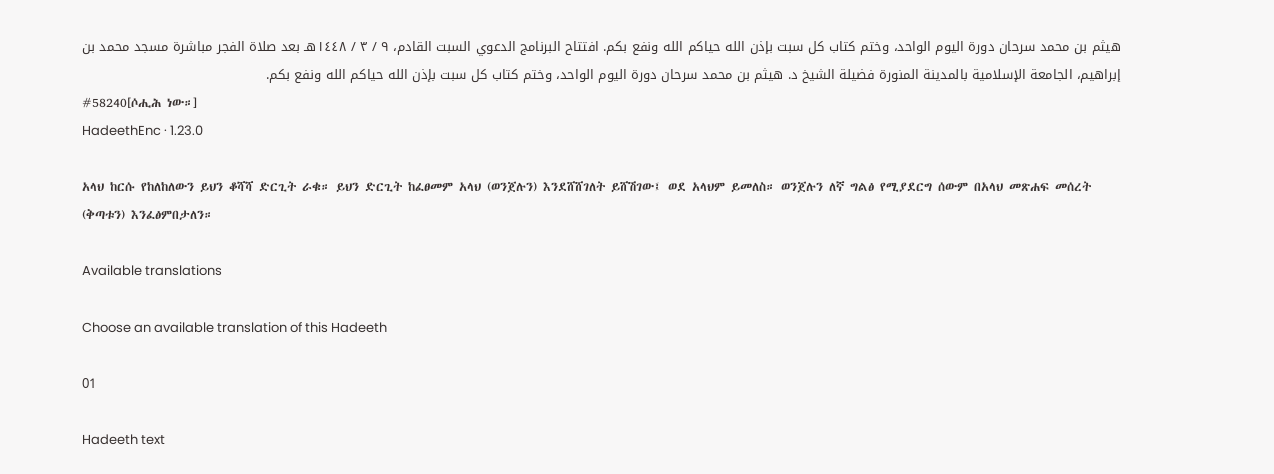هيثم بن محمد سرحان دورة اليوم الواحد، وختم كتاب كل سبت بإذن الله حياكم الله ونفع بكم. افتتاح البرنامج الدعوي السبت القادم، ٩ / ٣ / ١٤٤٨هـ بعد صلاة الفجر مباشرة مسجد محمد بن إبراهيم، الجامعة الإسلامية بالمدينة المنورة فضيلة الشيخ د. هيثم بن محمد سرحان دورة اليوم الواحد، وختم كتاب كل سبت بإذن الله حياكم الله ونفع بكم.
#58240[ሶሒሕ ነው።]
HadeethEnc · 1.23.0

አላህ ከርሱ የከለከለውን ይህን ቆሻሻ ድርጊት ራቁ። ይህን ድርጊት ከፈፀመም አላህ (ወንጀሉን) እንደሸሸገለት ይሸሽገው፤ ወደ አላህም ይመለስ። ወንጀሉን ለኛ ግልፅ የሚያደርግ ሰውም በአላህ መጽሐፍ መሰረት (ቅጣቱን) እንፈፅምበታለን።

Available translations

Choose an available translation of this Hadeeth

01

Hadeeth text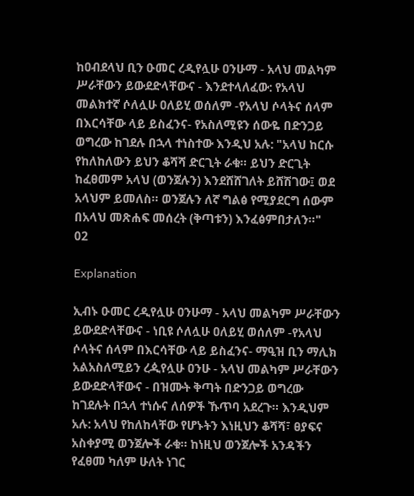ከዐብደላህ ቢን ዑመር ረዲየሏሁ ዐንሁማ - አላህ መልካም ሥራቸውን ይውደድላቸውና - እንደተላለፈው: የአላህ መልክተኛ ሶለሏሁ ዐለይሂ ወሰለም -የአላህ ሶላትና ሰላም በእርሳቸው ላይ ይስፈንና- የአስለሚዩን ሰውዬ በድንጋይ ወግረው ከገደሉ በኋላ ተነስተው እንዲህ አሉ: "አላህ ከርሱ የከለከለውን ይህን ቆሻሻ ድርጊት ራቁ። ይህን ድርጊት ከፈፀመም አላህ (ወንጀሉን) እንደሸሸገለት ይሸሽገው፤ ወደ አላህም ይመለስ። ወንጀሉን ለኛ ግልፅ የሚያደርግ ሰውም በአላህ መጽሐፍ መሰረት (ቅጣቱን) እንፈፅምበታለን።"
02

Explanation

ኢብኑ ዑመር ረዲየሏሁ ዐንሁማ - አላህ መልካም ሥራቸውን ይውደድላቸውና - ነቢዩ ሶለሏሁ ዐለይሂ ወሰለም -የአላህ ሶላትና ሰላም በእርሳቸው ላይ ይስፈንና- ማዒዝ ቢን ማሊክ አልአስለሚይን ረዺየሏሁ ዐንሁ - አላህ መልካም ሥራቸውን ይውደድላቸውና - በዝሙት ቅጣት በድንጋይ ወግረው ከገደሉት በኋላ ተነሱና ለሰዎች ኹጥባ አደረጉ። እንዲህም አሉ: አላህ የከለከላቸው የሆኑትን እነዚህን ቆሻሻ፣ ፀያፍና አስቀያሚ ወንጀሎች ራቁ። ከነዚህ ወንጀሎች አንዳችን የፈፀመ ካለም ሁለት ነገር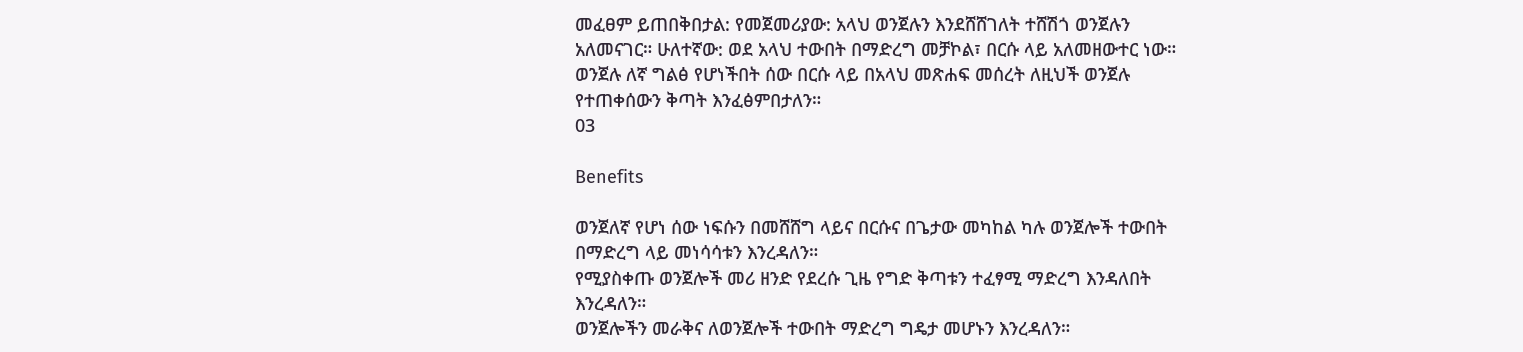መፈፀም ይጠበቅበታል: የመጀመሪያው: አላህ ወንጀሉን እንደሸሸገለት ተሸሽጎ ወንጀሉን አለመናገር። ሁለተኛው: ወደ አላህ ተውበት በማድረግ መቻኮል፣ በርሱ ላይ አለመዘውተር ነው። ወንጀሉ ለኛ ግልፅ የሆነችበት ሰው በርሱ ላይ በአላህ መጽሐፍ መሰረት ለዚህች ወንጀሉ የተጠቀሰውን ቅጣት እንፈፅምበታለን።
03

Benefits

ወንጀለኛ የሆነ ሰው ነፍሱን በመሸሸግ ላይና በርሱና በጌታው መካከል ካሉ ወንጀሎች ተውበት በማድረግ ላይ መነሳሳቱን እንረዳለን።
የሚያስቀጡ ወንጀሎች መሪ ዘንድ የደረሱ ጊዜ የግድ ቅጣቱን ተፈፃሚ ማድረግ እንዳለበት እንረዳለን።
ወንጀሎችን መራቅና ለወንጀሎች ተውበት ማድረግ ግዴታ መሆኑን እንረዳለን።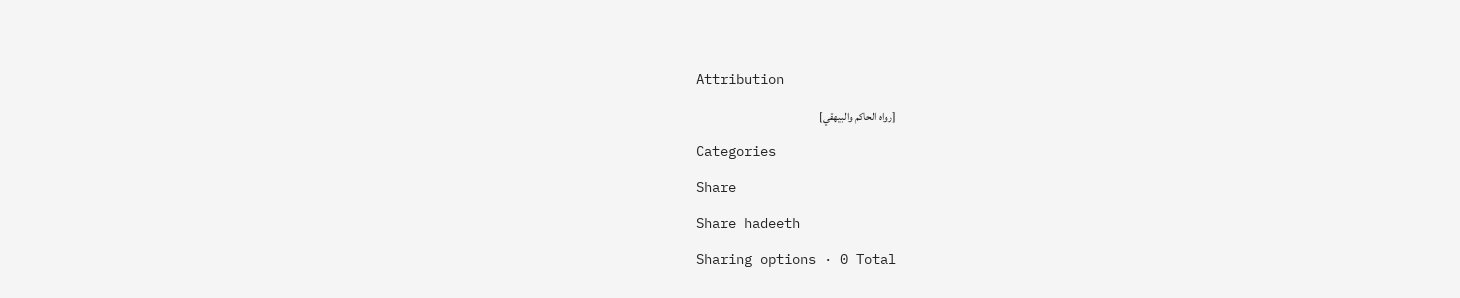Attribution

[رواه الحاكم والبيهقي]

Categories

Share

Share hadeeth

Sharing options · 0 Total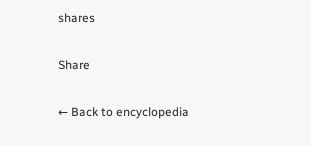shares

Share

← Back to encyclopedia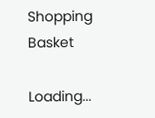Shopping Basket

Loading...